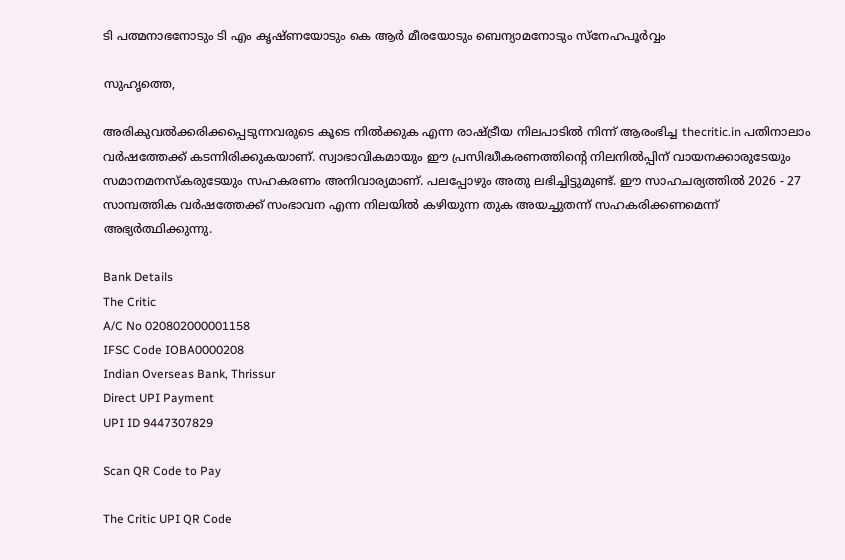ടി പത്മനാഭനോടും ടി എം കൃഷ്ണയോടും കെ ആര്‍ മീരയോടും ബെന്യാമനോടും സ്‌നേഹപൂര്‍വ്വം

സുഹൃത്തെ,

അരികുവല്‍ക്കരിക്കപ്പെടുന്നവരുടെ കൂടെ നില്‍ക്കുക എന്ന രാഷ്ട്രീയ നിലപാടില്‍ നിന്ന് ആരംഭിച്ച thecritic.in പതിനാലാം വര്‍ഷത്തേക്ക് കടന്നിരിക്കുകയാണ്. സ്വാഭാവികമായും ഈ പ്രസിദ്ധീകരണത്തിന്റെ നിലനില്‍പ്പിന് വായനക്കാരുടേയും സമാനമനസ്‌കരുടേയും സഹകരണം അനിവാര്യമാണ്. പലപ്പോഴും അതു ലഭിച്ചിട്ടുമുണ്ട്. ഈ സാഹചര്യത്തില്‍ 2026 - 27 സാമ്പത്തിക വര്‍ഷത്തേക്ക് സംഭാവന എന്ന നിലയില്‍ കഴിയുന്ന തുക അയച്ചുതന്ന് സഹകരിക്കണമെന്ന് അഭ്യര്‍ത്ഥിക്കുന്നു.

Bank Details
The Critic
A/C No 020802000001158
IFSC Code IOBA0000208
Indian Overseas Bank, Thrissur
Direct UPI Payment
UPI ID 9447307829

Scan QR Code to Pay

The Critic UPI QR Code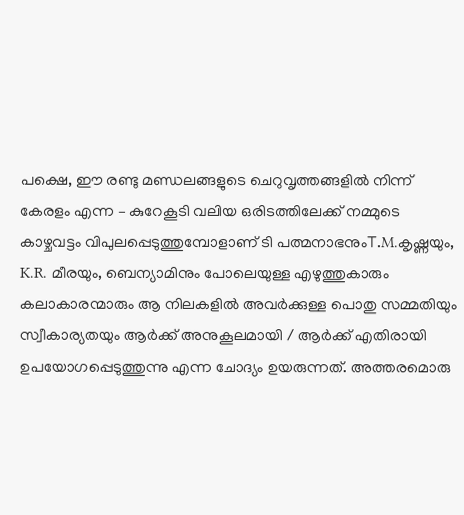പക്ഷെ, ഈ രണ്ടു മണ്ഡലങ്ങളുടെ ചെറുവൃത്തങ്ങളില്‍ നിന്ന് കേരളം എന്ന – കുറേകൂടി വലിയ ഒരിടത്തിലേക്ക് നമ്മുടെ കാഴ്ചവട്ടം വിപുലപ്പെടുത്തുമ്പോളാണ് ടി പത്മനാഭനുംT.M.കൃഷ്ണയും, K.R. മീരയും, ബെന്യാമിനും പോലെയുള്ള എഴുത്തുകാരും കലാകാരന്മാരും ആ നിലകളില്‍ അവര്‍ക്കുള്ള പൊതു സമ്മതിയും സ്വീകാര്യതയും ആര്‍ക്ക് അനുകൂലമായി / ആര്‍ക്ക് എതിരായി ഉപയോഗപ്പെടുത്തുന്നു എന്ന ചോദ്യം ഉയരുന്നത്. അത്തരമൊരു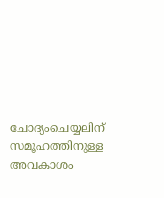ചോദ്യംചെയ്യലിന് സമൂഹത്തിനുള്ള അവകാശം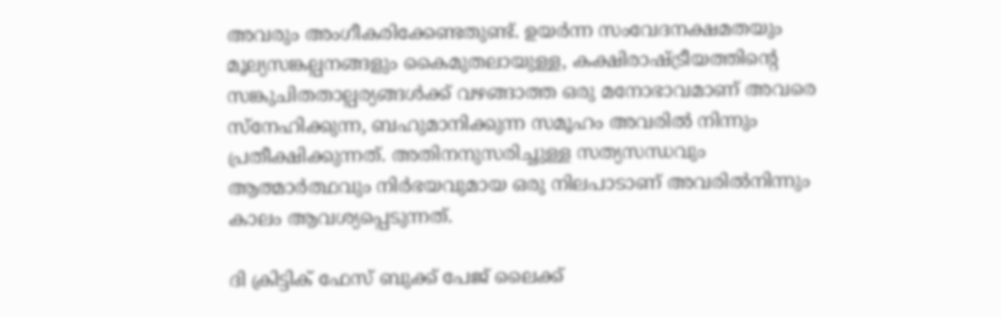അവരും അംഗീകരിക്കേണ്ടതുണ്ട്. ഉയര്‍ന്ന സംവേദനക്ഷമതയും മൂല്യസങ്കല്പനങ്ങളും കൈമുതലായുള്ള, കക്ഷിരാഷ്ട്രീയത്തിന്റെ സങ്കുചിതതാല്പര്യങ്ങള്‍ക്ക് വഴങ്ങാത്ത ഒരു മനോഭാവമാണ് അവരെ സ്‌നേഹിക്കുന്ന, ബഹുമാനിക്കുന്ന സമൂഹം അവരില്‍ നിന്നും പ്രതീക്ഷിക്കുന്നത്. അതിനനുസരിച്ചുള്ള സത്യസന്ധവും ആത്മാര്‍ത്ഥവും നിര്‍ഭയവുമായ ഒരു നിലപാടാണ് അവരില്‍നിന്നും കാലം ആവശ്യപ്പെടുന്നത്.

ദി ക്രിട്ടിക് ഫേസ് ബുക്ക് പേജ് ലൈക്ക്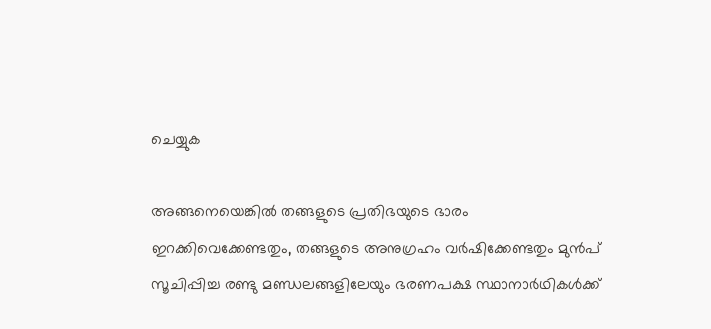ചെയ്യുക

അങ്ങനെയെങ്കില്‍ തങ്ങളുടെ പ്രതിഭയുടെ ഭാരം ഇറക്കിവെക്കേണ്ടതും, തങ്ങളുടെ അനുഗ്രഹം വര്‍ഷിക്കേണ്ടതും മുന്‍പ് സൂചിപ്പിച്ച രണ്ടു മണ്ഡലങ്ങളിലേയും ഭരണപക്ഷ സ്ഥാനാര്‍ഥികള്‍ക്ക്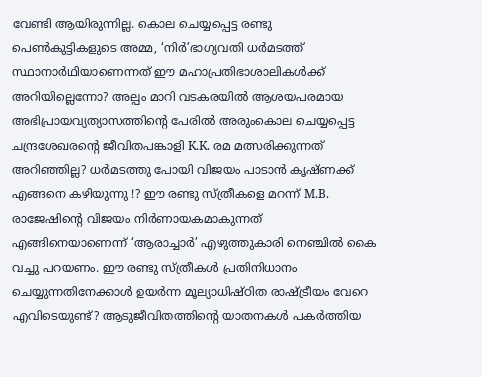വേണ്ടി ആയിരുന്നില്ല. കൊല ചെയ്യപ്പെട്ട രണ്ടു പെണ്‍കുട്ടികളുടെ അമ്മ, ‘നിര്‍’ഭാഗ്യവതി ധര്‍മടത്ത് സ്ഥാനാര്‍ഥിയാണെന്നത് ഈ മഹാപ്രതിഭാശാലികള്‍ക്ക് അറിയില്ലെന്നോ? അല്പം മാറി വടകരയില്‍ ആശയപരമായ അഭിപ്രായവ്യത്യാസത്തിന്റെ പേരില്‍ അരുംകൊല ചെയ്യപ്പെട്ട ചന്ദ്രശേഖരന്റെ ജീവിതപങ്കാളി K.K. രമ മത്സരിക്കുന്നത് അറിഞ്ഞില്ല? ധര്‍മടത്തു പോയി വിജയം പാടാന്‍ കൃഷ്ണക്ക് എങ്ങനെ കഴിയുന്നു !? ഈ രണ്ടു സ്ത്രീകളെ മറന്ന് M.B. രാജേഷിന്റെ വിജയം നിര്‍ണായകമാകുന്നത് എങ്ങിനെയാണെന്ന് ‘ആരാച്ചാര്‍’ എഴുത്തുകാരി നെഞ്ചില്‍ കൈ വച്ചു പറയണം. ഈ രണ്ടു സ്ത്രീകള്‍ പ്രതിനിധാനം ചെയ്യുന്നതിനേക്കാള്‍ ഉയര്‍ന്ന മൂല്യാധിഷ്ഠിത രാഷ്ട്രീയം വേറെ എവിടെയുണ്ട്? ആടുജീവിതത്തിന്റെ യാതനകള്‍ പകര്‍ത്തിയ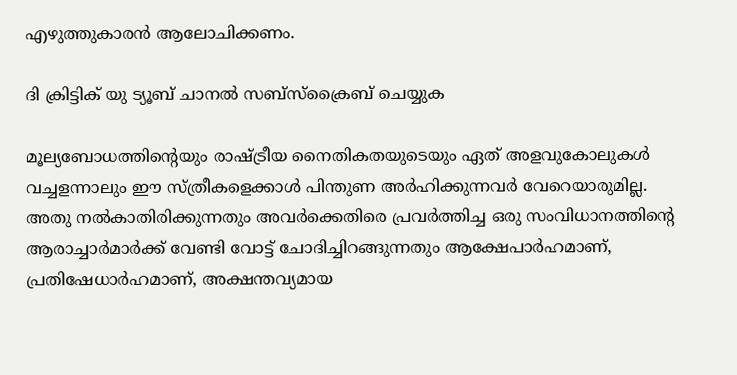എഴുത്തുകാരന്‍ ആലോചിക്കണം.

ദി ക്രിട്ടിക് യു ട്യൂബ് ചാനല്‍ സബ്‌സ്‌ക്രൈബ് ചെയ്യുക

മൂല്യബോധത്തിന്റെയും രാഷ്ട്രീയ നൈതികതയുടെയും ഏത് അളവുകോലുകള്‍ വച്ചളന്നാലും ഈ സ്ത്രീകളെക്കാള്‍ പിന്തുണ അര്‍ഹിക്കുന്നവര്‍ വേറെയാരുമില്ല. അതു നല്‍കാതിരിക്കുന്നതും അവര്‍ക്കെതിരെ പ്രവര്‍ത്തിച്ച ഒരു സംവിധാനത്തിന്റെ ആരാച്ചാര്‍മാര്‍ക്ക് വേണ്ടി വോട്ട് ചോദിച്ചിറങ്ങുന്നതും ആക്ഷേപാര്‍ഹമാണ്, പ്രതിഷേധാര്‍ഹമാണ്, അക്ഷന്തവ്യമായ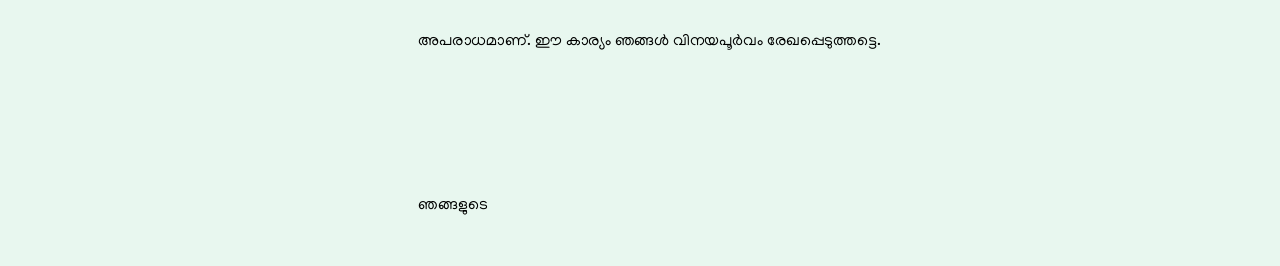അപരാധമാണ്. ഈ കാര്യം ഞങ്ങള്‍ വിനയപൂര്‍വം രേഖപ്പെടുത്തട്ടെ.




ഞങ്ങളുടെ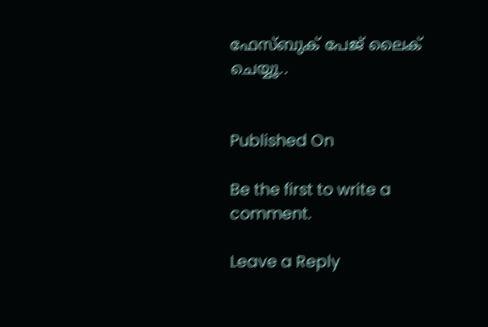ഫേസ്ബുക് പേജ് ലൈക് ചെയ്യൂ..


Published On

Be the first to write a comment.

Leave a Reply